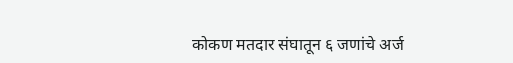कोकण मतदार संघातून ६ जणांचे अर्ज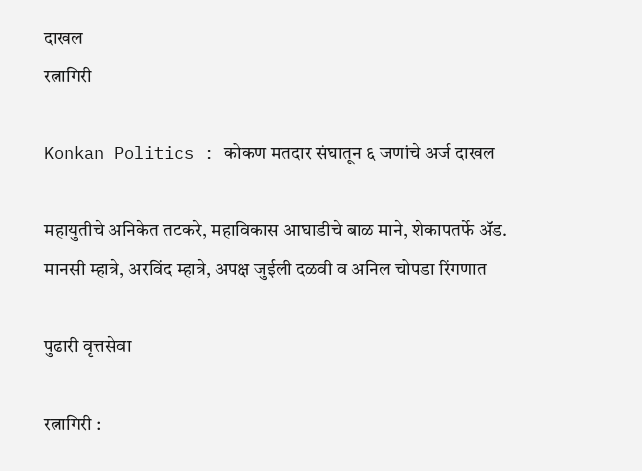दाखल
रत्नागिरी

Konkan Politics : कोकण मतदार संघातून ६ जणांचे अर्ज दाखल

महायुतीचे अनिकेत तटकरे, महाविकास आघाडीचे बाळ माने, शेकापतर्फे ॲड. मानसी म्हात्रे, अरविंद म्हात्रे, अपक्ष जुईली दळवी व अनिल चोपडा रिंगणात

पुढारी वृत्तसेवा

रत्नागिरी :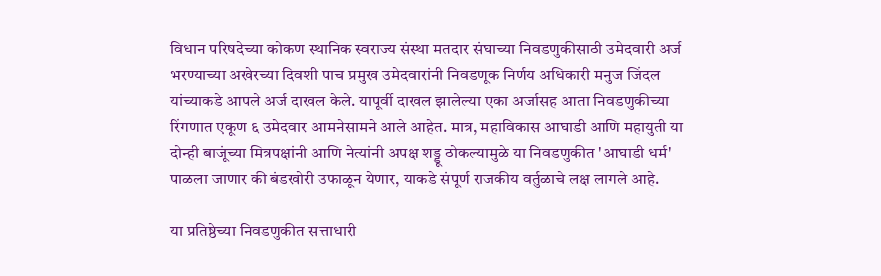विधान परिषदेच्या कोकण स्थानिक स्वराज्य संस्था मतदार संघाच्या निवडणुकीसाठी उमेदवारी अर्ज भरण्याच्या अखेरच्या दिवशी पाच प्रमुख उमेदवारांनी निवडणूक निर्णय अधिकारी मनुज जिंदल यांच्याकडे आपले अर्ज दाखल केले. यापूर्वी दाखल झालेल्या एका अर्जासह आता निवडणुकीच्या रिंगणात एकूण ६ उमेदवार आमनेसामने आले आहेत. मात्र, महाविकास आघाडी आणि महायुती या दोन्ही बाजूंच्या मित्रपक्षांनी आणि नेत्यांनी अपक्ष शड्डू ठोकल्यामुळे या निवडणुकीत 'आघाडी धर्म' पाळला जाणार की बंडखोरी उफाळून येणार, याकडे संपूर्ण राजकीय वर्तुळाचे लक्ष लागले आहे.

या प्रतिष्ठेच्या निवडणुकीत सत्ताधारी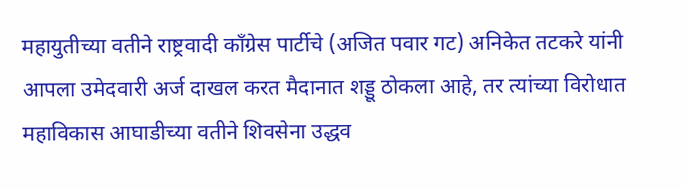महायुतीच्या वतीने राष्ट्रवादी काँग्रेस पार्टीचे (अजित पवार गट) अनिकेत तटकरे यांनी आपला उमेदवारी अर्ज दाखल करत मैदानात शड्डू ठोकला आहे, तर त्यांच्या विरोधात महाविकास आघाडीच्या वतीने शिवसेना उद्धव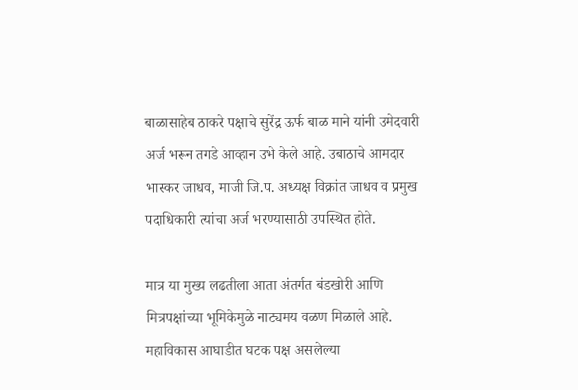बाळासाहेब ठाकरे पक्षाचे सुरेंद्र ऊर्फ बाळ माने यांनी उमेदवारी अर्ज भरून तगडे आव्हान उभे केले आहे. उबाठाचे आमदार भास्‍कर जाधव, माजी जि.प. अध्‍यक्ष विक्रांत जाधव व प्रमुख पदाधिकारी त्‍यांचा अर्ज भरण्‍यासाठी उपस्‍थित होते.

मात्र या मुख्य लढतीला आता अंतर्गत बंडखोरी आणि मित्रपक्षांच्या भूमिकेमुळे नाट्यमय वळण मिळाले आहे. महाविकास आघाडीत घटक पक्ष असलेल्या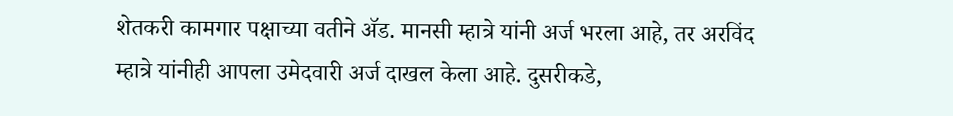शेतकरी कामगार पक्षाच्या वतीने ॲड. मानसी म्हात्रे यांनी अर्ज भरला आहे, तर अरविंद म्हात्रे यांनीही आपला उमेदवारी अर्ज दाखल केला आहे. दुसरीकडे,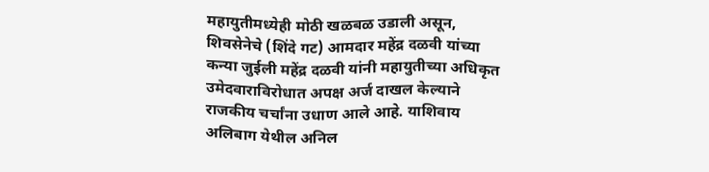महायुतीमध्येही मोठी खळबळ उडाली असून, शिवसेनेचे (शिंदे गट) आमदार महेंद्र दळवी यांच्या कन्या जुईली महेंद्र दळवी यांनी महायुतीच्या अधिकृत उमेदवाराविरोधात अपक्ष अर्ज दाखल केल्याने राजकीय चर्चांना उधाण आले आहे. याशिवाय अलिबाग येथील अनिल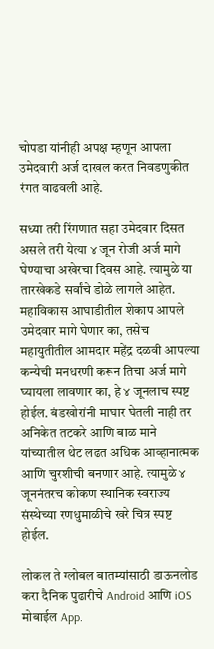चोपडा यांनीही अपक्ष म्हणून आपला उमेदवारी अर्ज दाखल करत निवडणुकीत रंगत वाढवली आहे.

सध्या तरी रिंगणात सहा उमेदवार दिसत असले तरी येत्या ४ जून रोजी अर्ज मागे घेण्याचा अखेरचा दिवस आहे. त्यामुळे या तारखेकडे सर्वांचे डोळे लागले आहेत. महाविकास आघाडीतील शेकाप आपले उमेदवार मागे घेणार का, तसेच महायुतीतील आमदार महेंद्र दळवी आपल्या कन्येची मनधरणी करून तिचा अर्ज मागे घ्यायला लावणार का, हे ४ जूनलाच स्पष्ट होईल. बंडखोरांनी माघार घेतली नाही तर अनिकेत तटकरे आणि बाळ माने यांच्यातील थेट लढत अधिक आव्हानात्मक आणि चुरशीची बनणार आहे. त्यामुळे ४ जूननंतरच कोकण स्थानिक स्वराज्य संस्थेच्या रणधुमाळीचे खरे चित्र स्पष्ट होईल.

लोकल ते ग्लोबल बातम्यांसाठी डाऊनलोड करा दैनिक पुढारीचे Android आणि iOS मोबाईल App.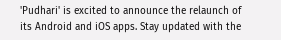'Pudhari' is excited to announce the relaunch of its Android and iOS apps. Stay updated with the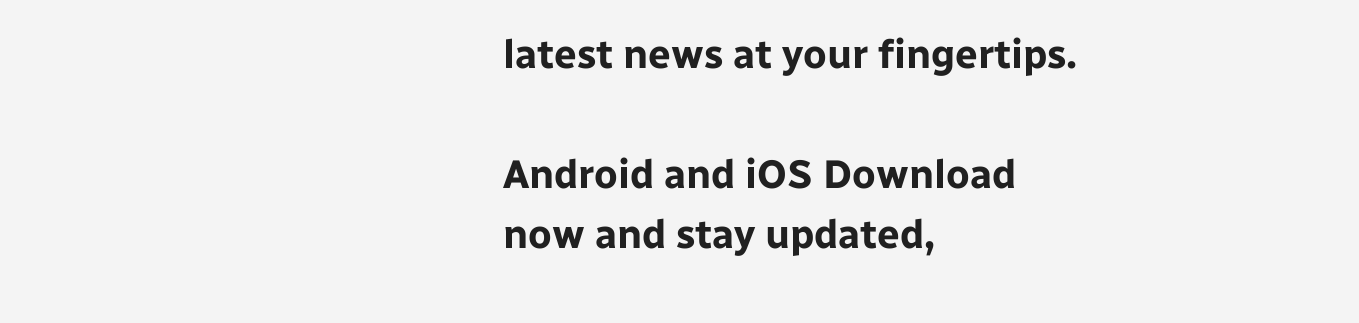latest news at your fingertips.

Android and iOS Download now and stay updated,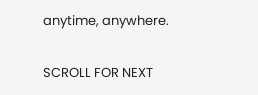anytime, anywhere.

SCROLL FOR NEXT